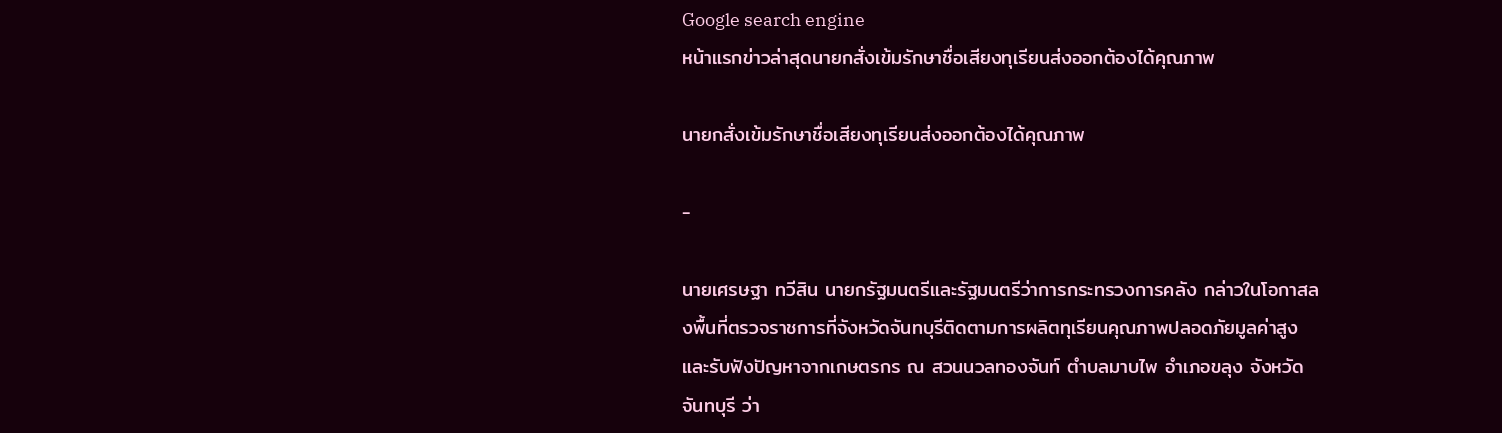Google search engine
หน้าแรกข่าวล่าสุดนายกสั่งเข้มรักษาชื่อเสียงทุเรียนส่งออกต้องได้คุณภาพ

นายกสั่งเข้มรักษาชื่อเสียงทุเรียนส่งออกต้องได้คุณภาพ

-

นายเศรษฐา ทวีสิน นายกรัฐมนตรีและรัฐมนตรีว่าการกระทรวงการคลัง กล่าวในโอกาสลงพื้นที่ตรวจราชการที่จังหวัดจันทบุรีติดตามการผลิตทุเรียนคุณภาพปลอดภัยมูลค่าสูงและรับฟังปัญหาจากเกษตรกร ณ สวนนวลทองจันท์ ตำบลมาบไพ อำเภอขลุง จังหวัดจันทบุรี ว่า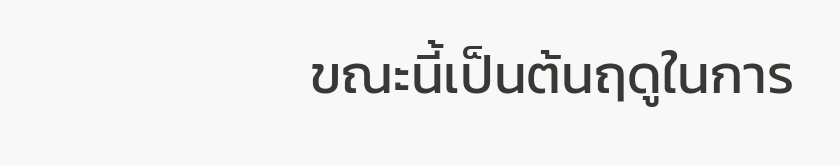ขณะนี้เป็นต้นฤดูในการ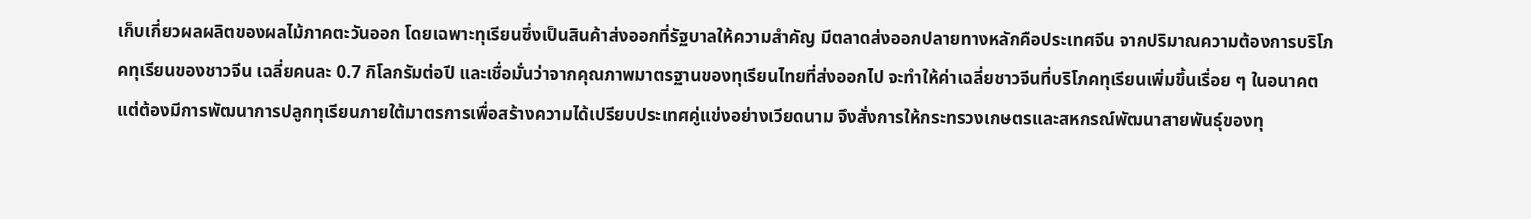เก็บเกี่ยวผลผลิตของผลไม้ภาคตะวันออก โดยเฉพาะทุเรียนซึ่งเป็นสินค้าส่งออกที่รัฐบาลให้ความสำคัญ มีตลาดส่งออกปลายทางหลักคือประเทศจีน จากปริมาณความต้องการบริโภคทุเรียนของชาวจีน เฉลี่ยคนละ 0.7 กิโลกรัมต่อปี และเชื่อมั่นว่าจากคุณภาพมาตรฐานของทุเรียนไทยที่ส่งออกไป จะทำให้ค่าเฉลี่ยชาวจีนที่บริโภคทุเรียนเพิ่มขึ้นเรื่อย ๆ ในอนาคต แต่ต้องมีการพัฒนาการปลูกทุเรียนภายใต้มาตรการเพื่อสร้างความได้เปรียบประเทศคู่แข่งอย่างเวียดนาม จึงสั่งการให้กระทรวงเกษตรและสหกรณ์พัฒนาสายพันธุ์ของทุ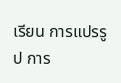เรียน การแปรรูป การ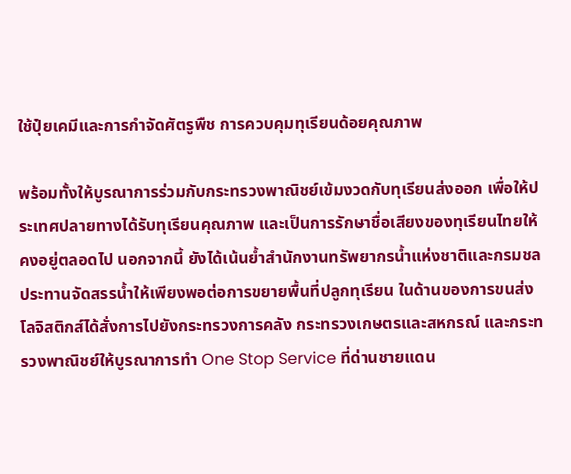ใช้ปุ๋ยเคมีและการกำจัดศัตรูพืช การควบคุมทุเรียนด้อยคุณภาพ

พร้อมทั้งให้บูรณาการร่วมกับกระทรวงพาณิชย์เข้มงวดกับทุเรียนส่งออก เพื่อให้ประเทศปลายทางได้รับทุเรียนคุณภาพ และเป็นการรักษาชื่อเสียงของทุเรียนไทยให้คงอยู่ตลอดไป นอกจากนี้ ยังได้เน้นย้ำสำนักงานทรัพยากรน้ำแห่งชาติและกรมชลประทานจัดสรรน้ำให้เพียงพอต่อการขยายพื้นที่ปลูกทุเรียน ในด้านของการขนส่งโลจิสติกส์ได้สั่งการไปยังกระทรวงการคลัง กระทรวงเกษตรและสหกรณ์ และกระทรวงพาณิชย์ให้บูรณาการทำ One Stop Service ที่ด่านชายแดน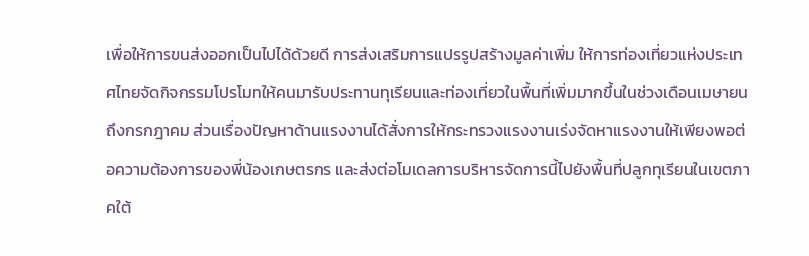เพื่อให้การขนส่งออกเป็นไปได้ด้วยดี การส่งเสริมการแปรรูปสร้างมูลค่าเพิ่ม ให้การท่องเที่ยวแห่งประเทศไทยจัดกิจกรรมโปรโมทให้คนมารับประทานทุเรียนและท่องเที่ยวในพื้นที่เพิ่มมากขึ้นในช่วงเดือนเมษายนถึงกรกฎาคม ส่วนเรื่องปัญหาด้านแรงงานได้สั่งการให้กระทรวงแรงงานเร่งจัดหาแรงงานให้เพียงพอต่อความต้องการของพี่น้องเกษตรกร และส่งต่อโมเดลการบริหารจัดการนี้ไปยังพื้นที่ปลูกทุเรียนในเขตภาคใต้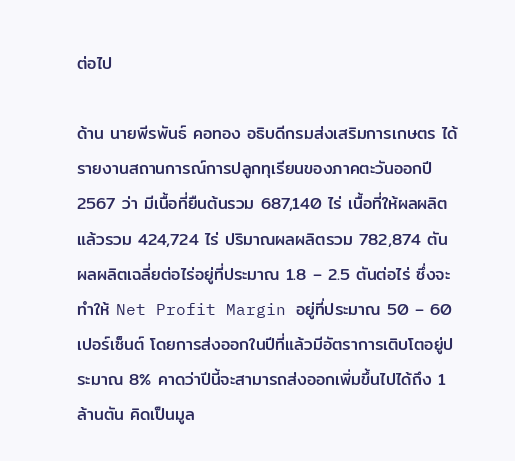ต่อไป

ด้าน นายพีรพันธ์ คอทอง อธิบดีกรมส่งเสริมการเกษตร ได้รายงานสถานการณ์การปลูกทุเรียนของภาคตะวันออกปี 2567 ว่า มีเนื้อที่ยืนต้นรวม 687,140 ไร่ เนื้อที่ให้ผลผลิตแล้วรวม 424,724 ไร่ ปริมาณผลผลิตรวม 782,874 ตัน ผลผลิตเฉลี่ยต่อไร่อยู่ที่ประมาณ 1.8 – 2.5 ตันต่อไร่ ซึ่งจะทำให้ Net Profit Margin อยู่ที่ประมาณ 50 – 60 เปอร์เซ็นต์ โดยการส่งออกในปีที่แล้วมีอัตราการเติบโตอยู่ประมาณ 8% คาดว่าปีนี้จะสามารถส่งออกเพิ่มขึ้นไปได้ถึง 1 ล้านตัน คิดเป็นมูล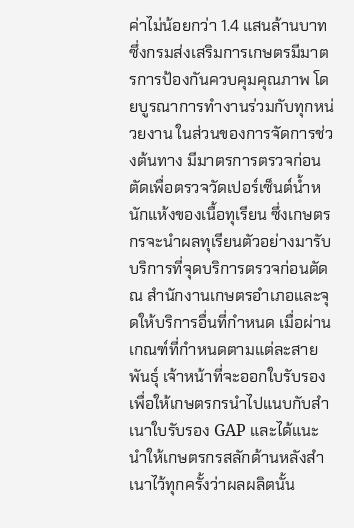ค่าไม่น้อยกว่า 1.4 แสนล้านบาท ซึ่งกรมส่งเสริมการเกษตรมีมาตรการป้องกันควบคุมคุณภาพ โดยบูรณาการทำงานร่วมกับทุกหน่วยงาน ในส่วนของการจัดการช่วงต้นทาง มีมาตรการตรวจก่อนตัดเพื่อตรวจวัดเปอร์เซ็นต์น้ำหนักแห้งของเนื้อทุเรียน ซึ่งเกษตรกรจะนำผลทุเรียนตัวอย่างมารับบริการที่จุดบริการตรวจก่อนตัด ณ สำนักงานเกษตรอำเภอและจุดให้บริการอื่นที่กำหนด เมื่อผ่านเกณฑ์ที่กำหนดตามแต่ละสายพันธุ์ เจ้าหน้าที่จะออกใบรับรองเพื่อให้เกษตรกรนำไปแนบกับสำเนาใบรับรอง GAP และได้แนะนำให้เกษตรกรสลักด้านหลังสำเนาไว้ทุกครั้งว่าผลผลิตนั้น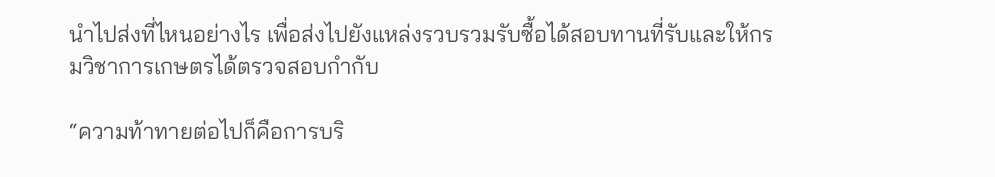นำไปส่งที่ไหนอย่างไร เพื่อส่งไปยังแหล่งรวบรวมรับซื้อได้สอบทานที่รับและให้กรมวิชาการเกษตรได้ตรวจสอบกำกับ

“ความท้าทายต่อไปก็คือการบริ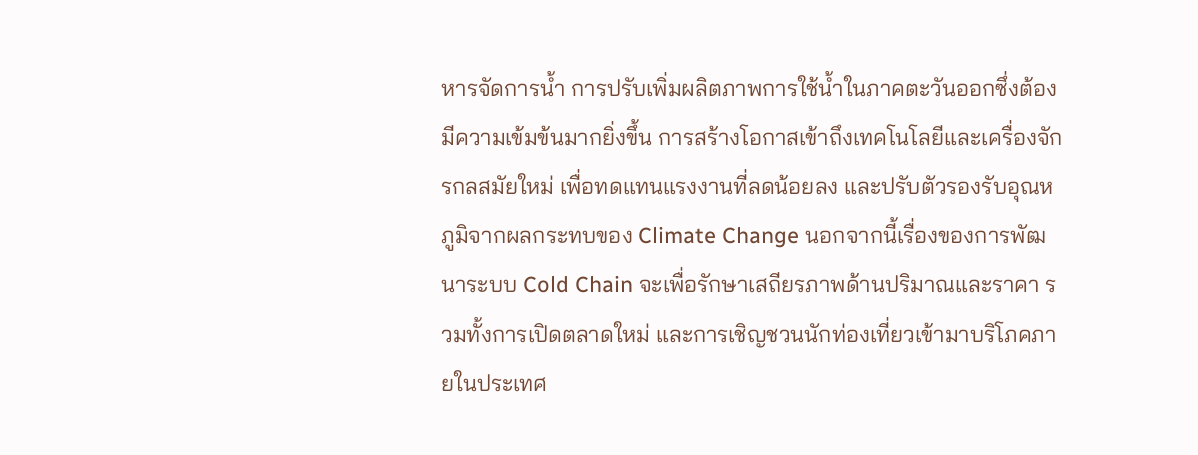หารจัดการน้ำ การปรับเพิ่มผลิตภาพการใช้น้ำในภาคตะวันออกซึ่งต้องมีความเข้มข้นมากยิ่งขึ้น การสร้างโอกาสเข้าถึงเทคโนโลยีและเครื่องจักรกลสมัยใหม่ เพื่อทดแทนแรงงานที่ลดน้อยลง และปรับตัวรองรับอุณหภูมิจากผลกระทบของ Climate Change นอกจากนี้เรื่องของการพัฒนาระบบ Cold Chain จะเพื่อรักษาเสถียรภาพด้านปริมาณและราคา รวมทั้งการเปิดตลาดใหม่ และการเชิญชวนนักท่องเที่ยวเข้ามาบริโภคภายในประเทศ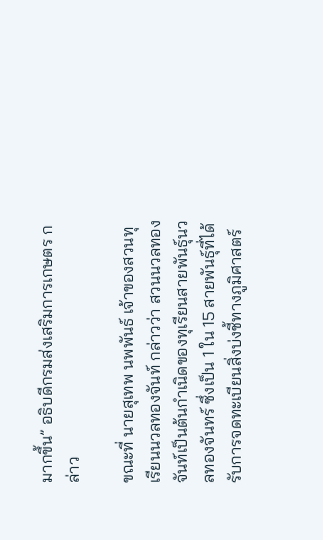มากขึ้น” อธิบดีกรมส่งเสริมการเกษตร กล่าว

ขณะที่ นายสุเทพ นพพันธ์ เจ้าของสวนทุเรียนนวลทองจันท์ กล่าวว่า สวนนวลทองจันท์เป็นต้นกำเนิดของทุเรียนสายพันธุ์นวลทองจันทร์ ซึ่งเป็น 1 ใน 15 สายพันธุ์ที่ได้รับการจดทะเบียนสิ่งบ่งชี้ทางภูมิศาสตร์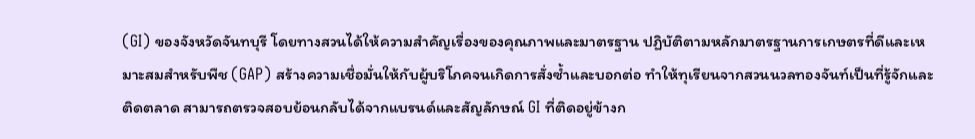(GI) ของจังหวัดจันทบุรี โดยทางสวนได้ให้ความสำคัญเรื่องของคุณภาพและมาตรฐาน ปฏิบัติตามหลักมาตรฐานการเกษตรที่ดีและเหมาะสมสำหรับพืช (GAP) สร้างความเชื่อมั่นให้กับผู้บริโภคจนเกิดการสั่งซ้ำและบอกต่อ ทำให้ทุเรียนจากสวนนวลทองจันท์เป็นที่รู้จักและติดตลาด สามารถตรวจสอบย้อนกลับได้จากแบรนด์และสัญลักษณ์ GI ที่ติดอยู่ข้างก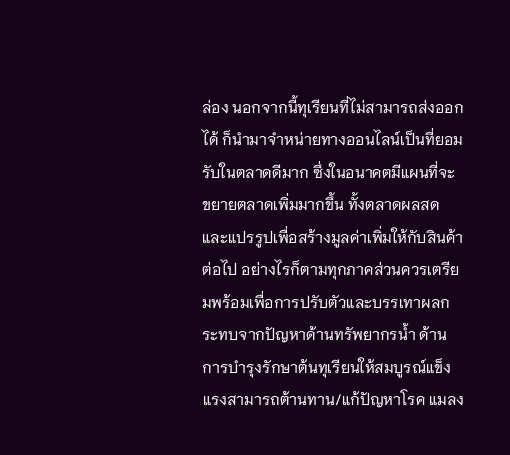ล่อง นอกจากนี้ทุเรียนที่ไม่สามารถส่งออกได้ ก็นำมาจำหน่ายทางออนไลน์เป็นที่ยอมรับในตลาดดีมาก ซึ่งในอนาคตมีแผนที่จะขยายตลาดเพิ่มมากขึ้น ทั้งตลาดผลสดและแปรรูปเพื่อสร้างมูลค่าเพิ่มให้กับสินค้าต่อไป อย่างไรก็ตามทุกภาคส่วนควรเตรียมพร้อมเพื่อการปรับตัวและบรรเทาผลกระทบจากปัญหาด้านทรัพยากรน้ำ ด้านการบำรุงรักษาต้นทุเรียนให้สมบูรณ์แข็งแรงสามารถต้านทาน/แก้ปัญหาโรค แมลง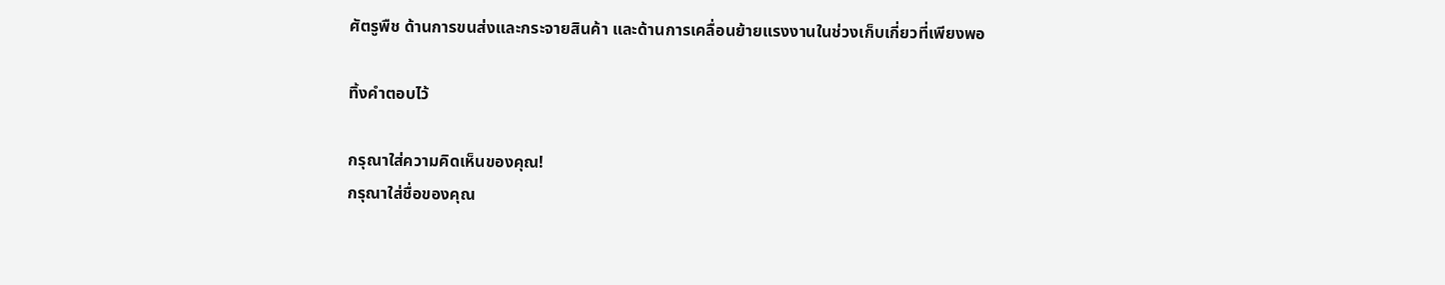ศัตรูพืช ด้านการขนส่งและกระจายสินค้า และด้านการเคลื่อนย้ายแรงงานในช่วงเก็บเกี่ยวที่เพียงพอ

ทิ้งคำตอบไว้

กรุณาใส่ความคิดเห็นของคุณ!
กรุณาใส่ชื่อของคุณ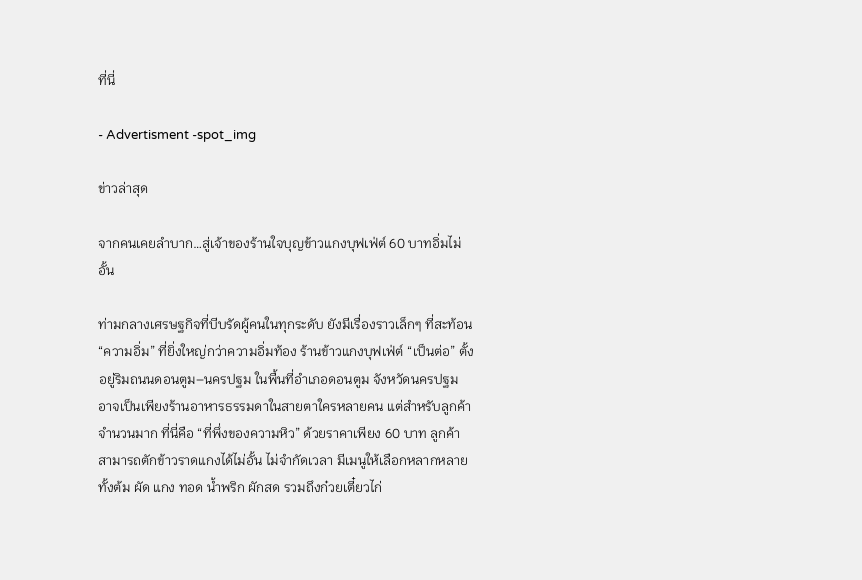ที่นี่

- Advertisment -spot_img

ข่าวล่าสุด

จากคนเคยลำบาก…สู่เจ้าของร้านใจบุญข้าวแกงบุฟเฟ่ต์ 60 บาทอิ่มไม่อั้น

ท่ามกลางเศรษฐกิจที่บีบรัดผู้คนในทุกระดับ ยังมีเรื่องราวเล็กๆ ที่สะท้อน “ความอิ่ม” ที่ยิ่งใหญ่กว่าความอิ่มท้อง ร้านข้าวแกงบุฟเฟ่ต์ “เป็นต่อ” ตั้งอยู่ริมถนนดอนตูม–นครปฐม ในพื้นที่อำเภอดอนตูม จังหวัดนครปฐม อาจเป็นเพียงร้านอาหารธรรมดาในสายตาใครหลายคน แต่สำหรับลูกค้าจำนวนมาก ที่นี่คือ “ที่พึ่งของความหิว” ด้วยราคาเพียง 60 บาท ลูกค้าสามารถตักข้าวราดแกงได้ไม่อั้น ไม่จำกัดเวลา มีเมนูให้เลือกหลากหลาย ทั้งต้ม ผัด แกง ทอด น้ำพริก ผักสด รวมถึงก๋วยเตี๋ยวไก่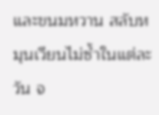และขนมหวาน สลับหมุนเวียนไม่ซ้ำในแต่ละวัน จ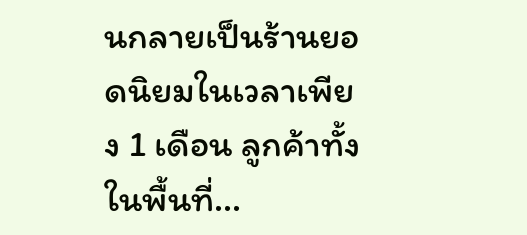นกลายเป็นร้านยอดนิยมในเวลาเพียง 1 เดือน ลูกค้าทั้งในพื้นที่...